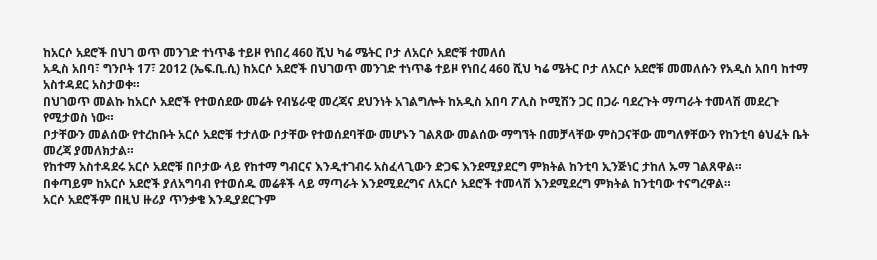ከአርሶ አደሮች በህገ ወጥ መንገድ ተነጥቆ ተይዞ የነበረ 460 ሺህ ካሬ ሜትር ቦታ ለአርሶ አደሮቹ ተመለሰ
አዲስ አበባ፣ ግንቦት 17፣ 2012 (ኤፍ.ቢ.ሲ) ከአርሶ አደሮች በህገወጥ መንገድ ተነጥቆ ተይዞ የነበረ 460 ሺህ ካሬ ሜትር ቦታ ለአርሶ አደሮቹ መመለሱን የአዲስ አበባ ከተማ አስተዳደር አስታወቀ።
በህገወጥ መልኩ ከአርሶ አደሮች የተወሰደው መሬት የብሄራዊ መረጃና ደህንነት አገልግሎት ከአዲስ አበባ ፖሊስ ኮሚሽን ጋር በጋራ ባደረጉት ማጣራት ተመላሽ መደረጉ የሚታወስ ነው።
ቦታቸውን መልሰው የተረከቡት አርሶ አደሮቹ ተታለው ቦታቸው የተወሰደባቸው መሆኑን ገልጸው መልሰው ማግኘት በመቻላቸው ምስጋናቸው መግለፃቸውን የከንቲባ ፅህፈት ቤት መረጃ ያመለክታል።
የከተማ አስተዳደሩ አርሶ አደሮቹ በቦታው ላይ የከተማ ግብርና እንዲተገብሩ አስፈላጊውን ድጋፍ እንደሚያደርግ ምክትል ከንቲባ ኢንጅነር ታከለ ኡማ ገልጸዋል።
በቀጣይም ከአርሶ አደሮች ያለአግባብ የተወሰዱ መሬቶች ላይ ማጣራት እንደሚደረግና ለአርሶ አደሮች ተመላሽ እንደሚደረግ ምክትል ከንቲባው ተናግረዋል።
አርሶ አደሮችም በዚህ ዙሪያ ጥንቃቄ እንዲያደርጉም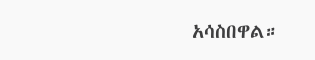አሳስበዋል።